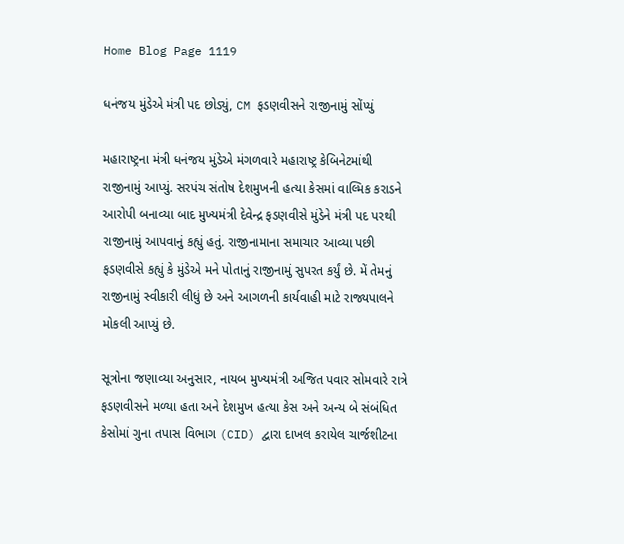Home Blog Page 1119

ધનંજય મુંડેએ મંત્રી પદ છોડ્યું, CM ફડણવીસને રાજીનામું સોંપ્યું

મહારાષ્ટ્રના મંત્રી ધનંજય મુંડેએ મંગળવારે મહારાષ્ટ્ર કેબિનેટમાંથી રાજીનામું આપ્યું. સરપંચ સંતોષ દેશમુખની હત્યા કેસમાં વાલ્મિક કરાડને આરોપી બનાવ્યા બાદ મુખ્યમંત્રી દેવેન્દ્ર ફડણવીસે મુંડેને મંત્રી પદ પરથી રાજીનામું આપવાનું કહ્યું હતું. રાજીનામાના સમાચાર આવ્યા પછી ફડણવીસે કહ્યું કે મુંડેએ મને પોતાનું રાજીનામું સુપરત કર્યું છે. મેં તેમનું રાજીનામું સ્વીકારી લીધું છે અને આગળની કાર્યવાહી માટે રાજ્યપાલને મોકલી આપ્યું છે.

સૂત્રોના જણાવ્યા અનુસાર, નાયબ મુખ્યમંત્રી અજિત પવાર સોમવારે રાત્રે ફડણવીસને મળ્યા હતા અને દેશમુખ હત્યા કેસ અને અન્ય બે સંબંધિત કેસોમાં ગુના તપાસ વિભાગ (CID) દ્વારા દાખલ કરાયેલ ચાર્જશીટના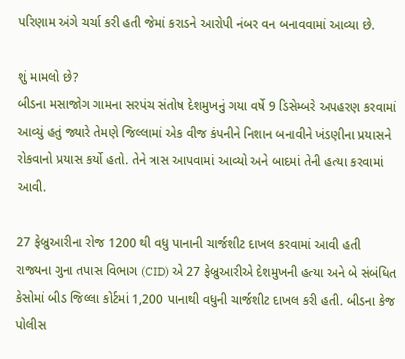પરિણામ અંગે ચર્ચા કરી હતી જેમાં કરાડને આરોપી નંબર વન બનાવવામાં આવ્યા છે.

શું મામલો છે?
બીડના મસાજોગ ગામના સરપંચ સંતોષ દેશમુખનું ગયા વર્ષે 9 ડિસેમ્બરે અપહરણ કરવામાં આવ્યું હતું જ્યારે તેમણે જિલ્લામાં એક વીજ કંપનીને નિશાન બનાવીને ખંડણીના પ્રયાસને રોકવાનો પ્રયાસ કર્યો હતો. તેને ત્રાસ આપવામાં આવ્યો અને બાદમાં તેની હત્યા કરવામાં આવી.

27 ફેબ્રુઆરીના રોજ 1200 થી વધુ પાનાની ચાર્જશીટ દાખલ કરવામાં આવી હતી
રાજ્યના ગુના તપાસ વિભાગ (CID) એ 27 ફેબ્રુઆરીએ દેશમુખની હત્યા અને બે સંબંધિત કેસોમાં બીડ જિલ્લા કોર્ટમાં 1,200 પાનાથી વધુની ચાર્જશીટ દાખલ કરી હતી. બીડના કેજ પોલીસ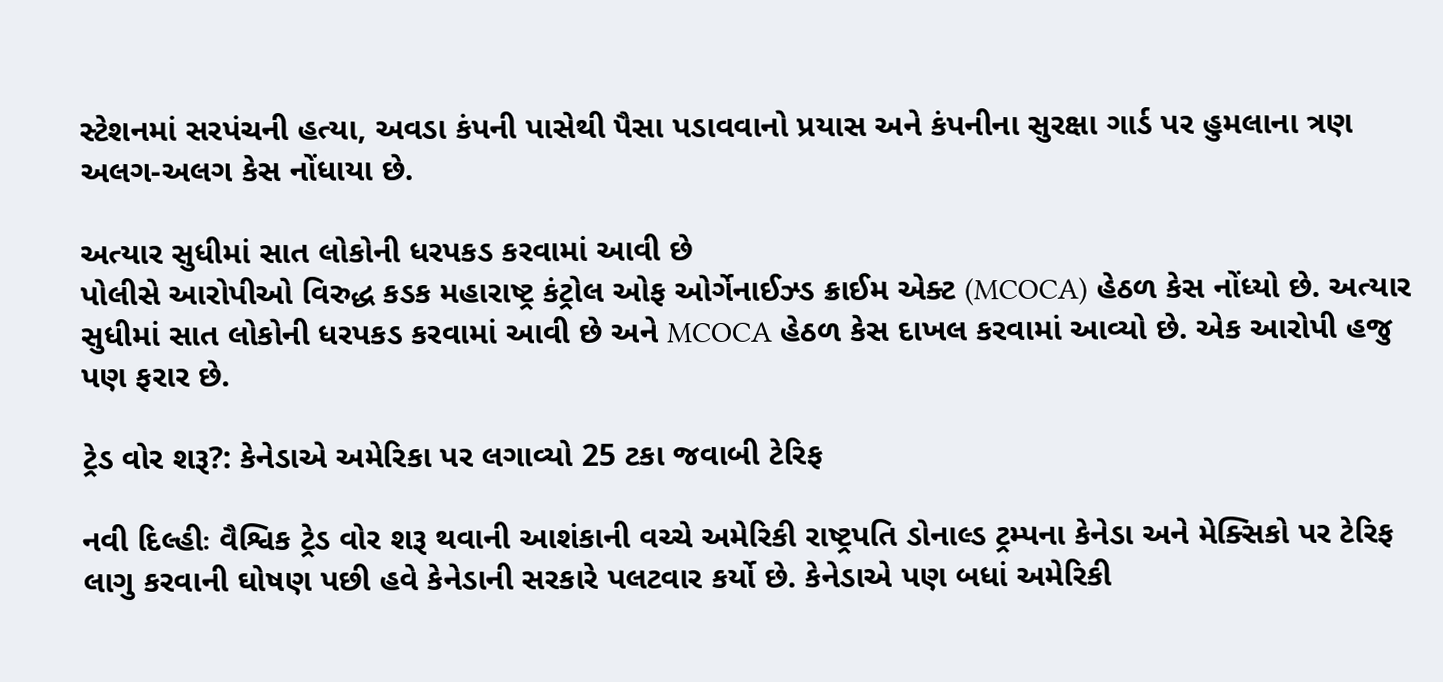સ્ટેશનમાં સરપંચની હત્યા, અવડા કંપની પાસેથી પૈસા પડાવવાનો પ્રયાસ અને કંપનીના સુરક્ષા ગાર્ડ પર હુમલાના ત્રણ અલગ-અલગ કેસ નોંધાયા છે.

અત્યાર સુધીમાં સાત લોકોની ધરપકડ કરવામાં આવી છે
પોલીસે આરોપીઓ વિરુદ્ધ કડક મહારાષ્ટ્ર કંટ્રોલ ઓફ ઓર્ગેનાઈઝ્ડ ક્રાઈમ એક્ટ (MCOCA) હેઠળ કેસ નોંધ્યો છે. અત્યાર સુધીમાં સાત લોકોની ધરપકડ કરવામાં આવી છે અને MCOCA હેઠળ કેસ દાખલ કરવામાં આવ્યો છે. એક આરોપી હજુ પણ ફરાર છે.

ટ્રેડ વોર શરૂ?: કેનેડાએ અમેરિકા પર લગાવ્યો 25 ટકા જવાબી ટેરિફ

નવી દિલ્હીઃ વૈશ્વિક ટ્રેડ વોર શરૂ થવાની આશંકાની વચ્ચે અમેરિકી રાષ્ટ્રપતિ ડોનાલ્ડ ટ્રમ્પના કેનેડા અને મેક્સિકો પર ટેરિફ લાગુ કરવાની ઘોષણ પછી હવે કેનેડાની સરકારે પલટવાર કર્યો છે. કેનેડાએ પણ બધાં અમેરિકી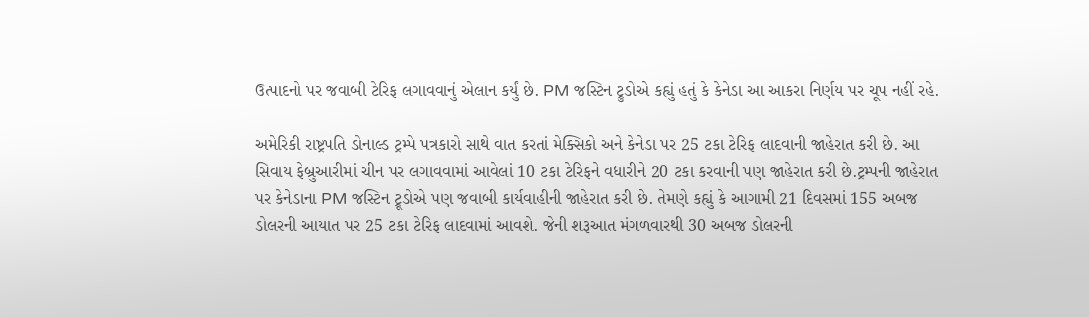ઉત્પાદનો પર જવાબી ટેરિફ લગાવવાનું એલાન કર્યું છે. PM જસ્ટિન ટ્રુડોએ કહ્યું હતું કે કેનેડા આ આકરા નિર્ણય પર ચૂપ નહીં રહે.

અમેરિકી રાષ્ટ્રપતિ ડોનાલ્ડ ટ્રમ્પે પત્રકારો સાથે વાત કરતાં મેક્સિકો અને કેનેડા પર 25 ટકા ટેરિફ લાદવાની જાહેરાત કરી છે. આ સિવાય ફેબ્રુઆરીમાં ચીન પર લગાવવામાં આવેલાં 10 ટકા ટેરિફને વધારીને 20 ટકા કરવાની પણ જાહેરાત કરી છે.ટ્રમ્પની જાહેરાત પર કેનેડાના PM જસ્ટિન ટ્રૂડોએ પણ જવાબી કાર્યવાહીની જાહેરાત કરી છે. તેમણે કહ્યું કે આગામી 21 દિવસમાં 155 અબજ ડોલરની આયાત પર 25 ટકા ટેરિફ લાદવામાં આવશે. જેની શરૂઆત મંગળવારથી 30 અબજ ડોલરની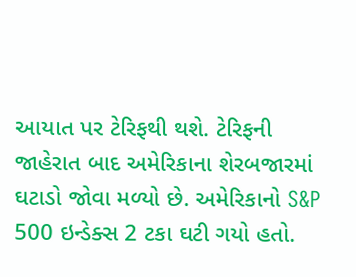આયાત પર ટેરિફથી થશે. ટેરિફની જાહેરાત બાદ અમેરિકાના શેરબજારમાં ઘટાડો જોવા મળ્યો છે. અમેરિકાનો S&P 500 ઇન્ડેક્સ 2 ટકા ઘટી ગયો હતો.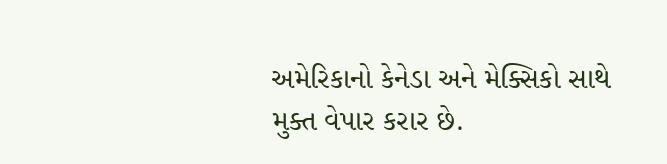અમેરિકાનો કેનેડા અને મેક્સિકો સાથે મુક્ત વેપાર કરાર છે.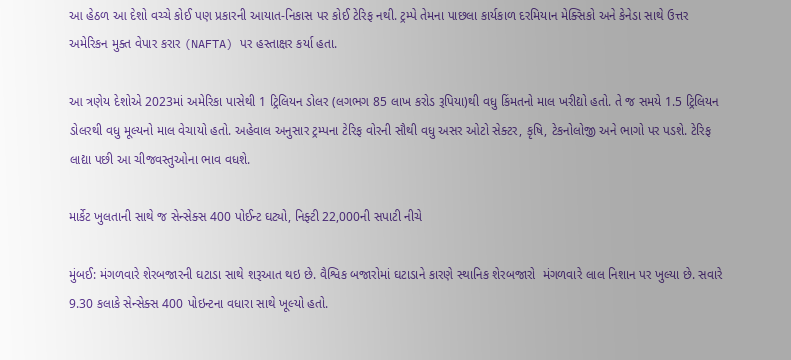આ હેઠળ આ દેશો વચ્ચે કોઈ પણ પ્રકારની આયાત-નિકાસ પર કોઈ ટેરિફ નથી. ટ્રમ્પે તેમના પાછલા કાર્યકાળ દરમિયાન મેક્સિકો અને કેનેડા સાથે ઉત્તર અમેરિકન મુક્ત વેપાર કરાર (NAFTA) પર હસ્તાક્ષર કર્યા હતા.

આ ત્રણેય દેશોએ 2023માં અમેરિકા પાસેથી 1 ટ્રિલિયન ડોલર (લગભગ 85 લાખ કરોડ રૂપિયા)થી વધુ કિંમતનો માલ ખરીદ્યો હતો. તે જ સમયે 1.5 ટ્રિલિયન ડોલરથી વધુ મૂલ્યનો માલ વેચાયો હતો. અહેવાલ અનુસાર ટ્રમ્પના ટેરિફ વોરની સૌથી વધુ અસર ઓટો સેક્ટર, કૃષિ, ટેકનોલોજી અને ભાગો પર પડશે. ટેરિફ લાદ્યા પછી આ ચીજવસ્તુઓના ભાવ વધશે.

માર્કેટ ખુલતાની સાથે જ સેન્સેક્સ 400 પોઈન્ટ ઘટ્યો, નિફ્ટી 22,000ની સપાટી નીચે

મુંબઈ: મંગળવારે શેરબજારની ઘટાડા સાથે શરૂઆત થઇ છે. વૈશ્વિક બજારોમાં ઘટાડાને કારણે સ્થાનિક શેરબજારો  મંગળવારે લાલ નિશાન પર ખુલ્યા છે. સવારે 9.30 કલાકે સેન્સેક્સ 400 પોઇન્ટના વધારા સાથે ખૂલ્યો હતો.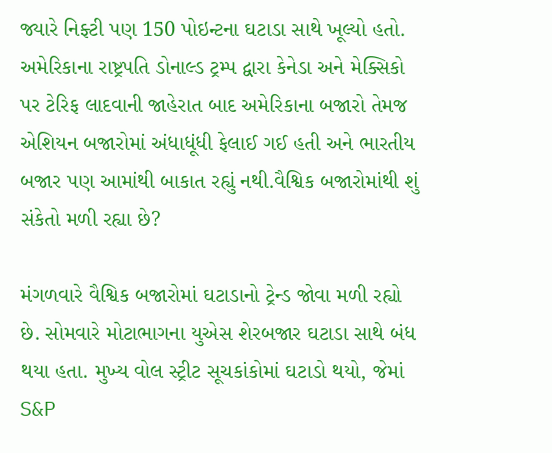જ્યારે નિફ્ટી પણ 150 પોઇન્ટના ઘટાડા સાથે ખૂલ્યો હતો. અમેરિકાના રાષ્ટ્રપતિ ડોનાલ્ડ ટ્રમ્પ દ્વારા કેનેડા અને મેક્સિકો પર ટેરિફ લાદવાની જાહેરાત બાદ અમેરિકાના બજારો તેમજ એશિયન બજારોમાં અંધાધૂંધી ફેલાઈ ગઈ હતી અને ભારતીય બજાર પણ આમાંથી બાકાત રહ્યું નથી.વૈશ્વિક બજારોમાંથી શું સંકેતો મળી રહ્યા છે?

મંગળવારે વૈશ્વિક બજારોમાં ઘટાડાનો ટ્રેન્ડ જોવા મળી રહ્યો છે. સોમવારે મોટાભાગના યુએસ શેરબજાર ઘટાડા સાથે બંધ થયા હતા. મુખ્ય વોલ સ્ટ્રીટ સૂચકાંકોમાં ઘટાડો થયો, જેમાં S&P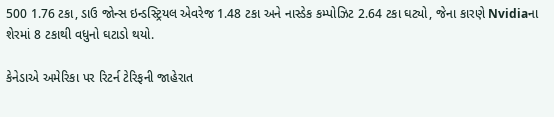500 1.76 ટકા, ડાઉ જોન્સ ઇન્ડસ્ટ્રિયલ એવરેજ 1.48 ટકા અને નાસ્ડેક કમ્પોઝિટ 2.64 ટકા ઘટ્યો, જેના કારણે Nvidiaના શેરમાં 8 ટકાથી વધુનો ઘટાડો થયો.

કેનેડાએ અમેરિકા પર રિટર્ન ટેરિફની જાહેરાત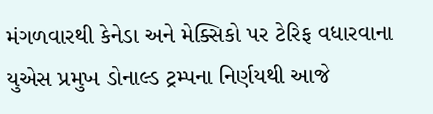મંગળવારથી કેનેડા અને મેક્સિકો પર ટેરિફ વધારવાના યુએસ પ્રમુખ ડોનાલ્ડ ટ્રમ્પના નિર્ણયથી આજે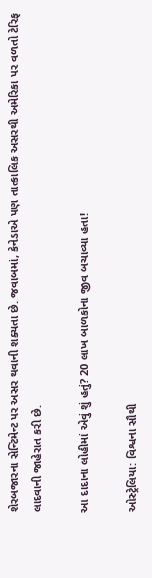શેરબજારના સેન્ટિમેન્ટ પર અસર થવાની શક્યતા છે. જવાબમાં, કેનેડાએ પણ તાત્કાલિક અસરથી અમેરિકા પર વળતો ટેરિફ લાદવાની જાહેરાત કરી છે.

આ દાદાના લોહીમાં એવું શું હતું? 20 લાખ બાળકોના જીવ બચાવ્યા હતા!

ઓસ્ટ્રેલિયા: વિશ્વના સૌથી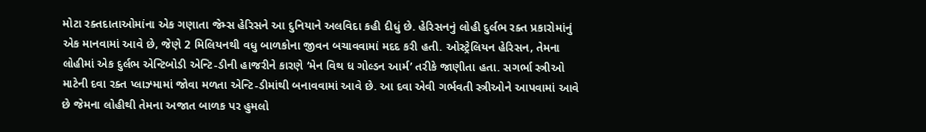મોટા રક્તદાતાઓમાંના એક ગણાતા જેમ્સ હેરિસને આ દુનિયાને અલવિદા કહી દીધું છે. હેરિસનનું લોહી દુર્લભ રક્ત પ્રકારોમાંનું એક માનવામાં આવે છે, જેણે 2 મિલિયનથી વધુ બાળકોના જીવન બચાવવામાં મદદ કરી હતી. ઓસ્ટ્રેલિયન હેરિસન, તેમના લોહીમાં એક દુર્લભ એન્ટિબોડી એન્ટિ-ડીની હાજરીને કારણે ‘મેન વિથ ધ ગોલ્ડન આર્મ’ તરીકે જાણીતા હતા. સગર્ભા સ્ત્રીઓ માટેની દવા રક્ત પ્લાઝ્મામાં જોવા મળતા એન્ટિ-ડીમાંથી બનાવવામાં આવે છે. આ દવા એવી ગર્ભવતી સ્ત્રીઓને આપવામાં આવે છે જેમના લોહીથી તેમના અજાત બાળક પર હુમલો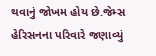થવાનું જોખમ હોય છે.જેમ્સ હેરિસનના પરિવારે જણાવ્યું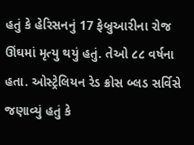હતું કે હેરિસનનું 17 ફેબ્રુઆરીના રોજ ઊંઘમાં મૃત્યુ થયું હતું. તેઓ ૮૮ વર્ષના હતા. ઓસ્ટ્રેલિયન રેડ ક્રોસ બ્લડ સર્વિસે જણાવ્યું હતું કે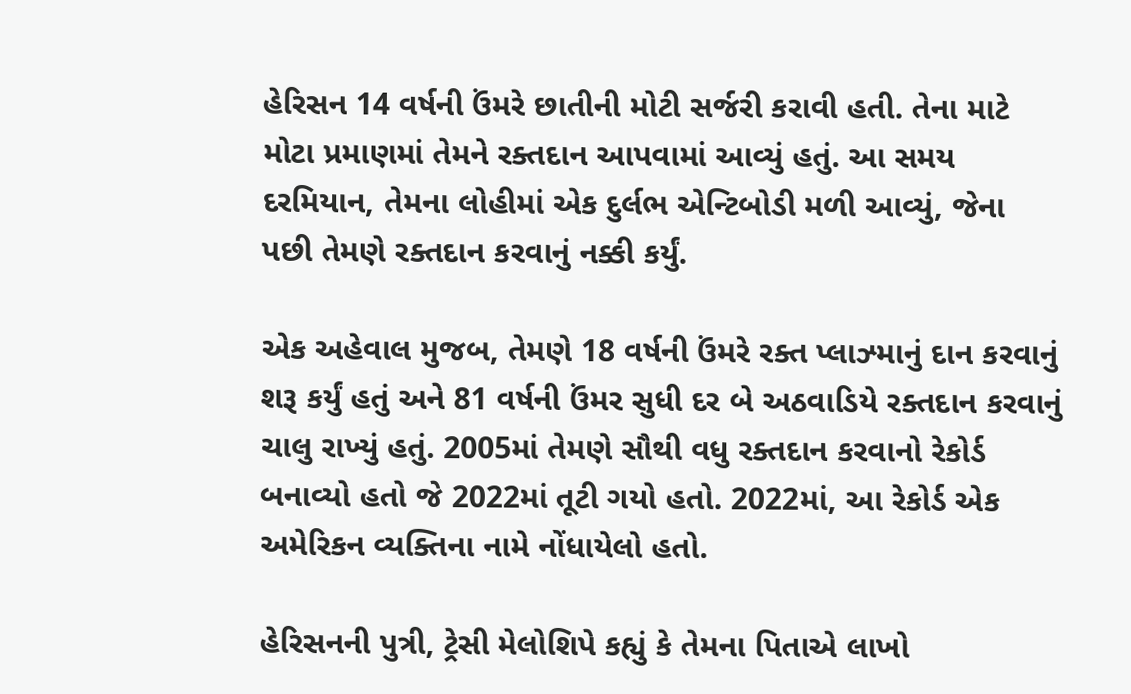હેરિસન 14 વર્ષની ઉંમરે છાતીની મોટી સર્જરી કરાવી હતી. તેના માટે મોટા પ્રમાણમાં તેમને રક્તદાન આપવામાં આવ્યું હતું. આ સમય દરમિયાન, તેમના લોહીમાં એક દુર્લભ એન્ટિબોડી મળી આવ્યું, જેના પછી તેમણે રક્તદાન કરવાનું નક્કી કર્યું.

એક અહેવાલ મુજબ, તેમણે 18 વર્ષની ઉંમરે રક્ત પ્લાઝ્માનું દાન કરવાનું શરૂ કર્યું હતું અને 81 વર્ષની ઉંમર સુધી દર બે અઠવાડિયે રક્તદાન કરવાનું ચાલુ રાખ્યું હતું. 2005માં તેમણે સૌથી વધુ રક્તદાન કરવાનો રેકોર્ડ બનાવ્યો હતો જે 2022માં તૂટી ગયો હતો. 2022માં, આ રેકોર્ડ એક અમેરિકન વ્યક્તિના નામે નોંધાયેલો હતો.

હેરિસનની પુત્રી, ટ્રેસી મેલોશિપે કહ્યું કે તેમના પિતાએ લાખો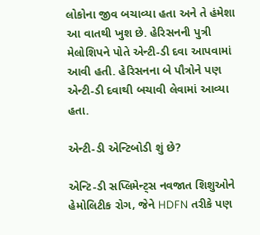લોકોના જીવ બચાવ્યા હતા અને તે હંમેશા આ વાતથી ખુશ છે. હેરિસનની પુત્રી મેલોશિપને પોતે એન્ટી-ડી દવા આપવામાં આવી હતી. હેરિસનના બે પૌત્રોને પણ એન્ટી-ડી દવાથી બચાવી લેવામાં આવ્યા હતા.

એન્ટી-ડી એન્ટિબોડી શું છે?

એન્ટિ-ડી સપ્લિમેન્ટ્સ નવજાત શિશુઓને હેમોલિટીક રોગ, જેને HDFN તરીકે પણ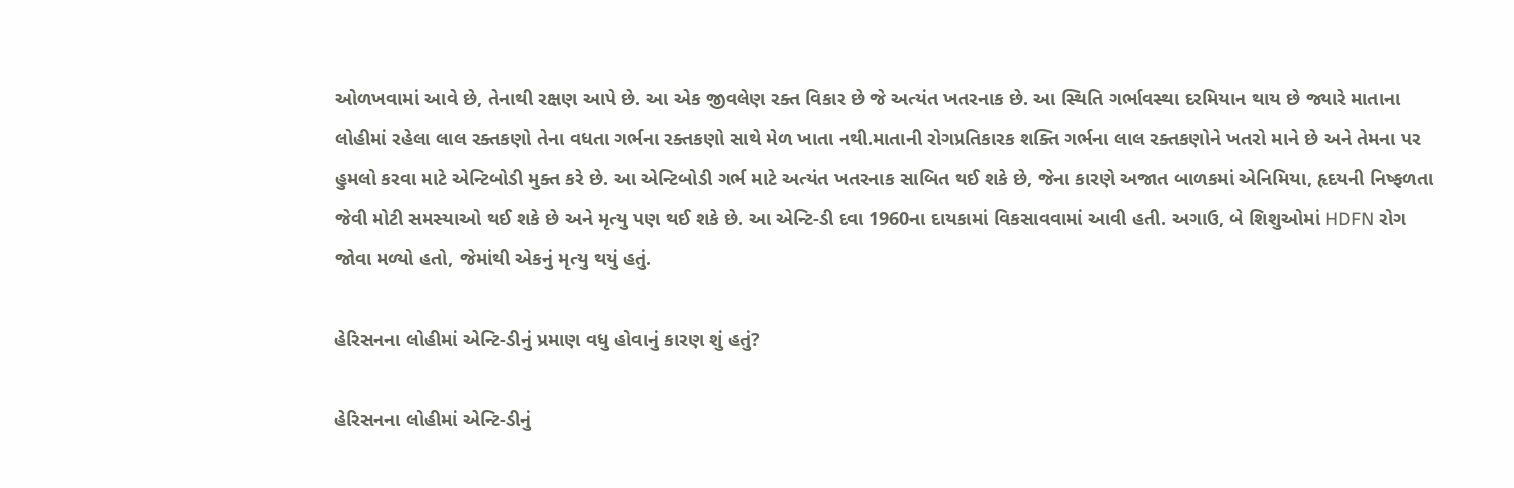ઓળખવામાં આવે છે, તેનાથી રક્ષણ આપે છે. આ એક જીવલેણ રક્ત વિકાર છે જે અત્યંત ખતરનાક છે. આ સ્થિતિ ગર્ભાવસ્થા દરમિયાન થાય છે જ્યારે માતાના લોહીમાં રહેલા લાલ રક્તકણો તેના વધતા ગર્ભના રક્તકણો સાથે મેળ ખાતા નથી.માતાની રોગપ્રતિકારક શક્તિ ગર્ભના લાલ રક્તકણોને ખતરો માને છે અને તેમના પર હુમલો કરવા માટે એન્ટિબોડી મુક્ત કરે છે. આ એન્ટિબોડી ગર્ભ માટે અત્યંત ખતરનાક સાબિત થઈ શકે છે, જેના કારણે અજાત બાળકમાં એનિમિયા, હૃદયની નિષ્ફળતા જેવી મોટી સમસ્યાઓ થઈ શકે છે અને મૃત્યુ પણ થઈ શકે છે. આ એન્ટિ-ડી દવા 1960ના દાયકામાં વિકસાવવામાં આવી હતી. અગાઉ, બે શિશુઓમાં HDFN રોગ જોવા મળ્યો હતો, જેમાંથી એકનું મૃત્યુ થયું હતું.

હેરિસનના લોહીમાં એન્ટિ-ડીનું પ્રમાણ વધુ હોવાનું કારણ શું હતું?

હેરિસનના લોહીમાં એન્ટિ-ડીનું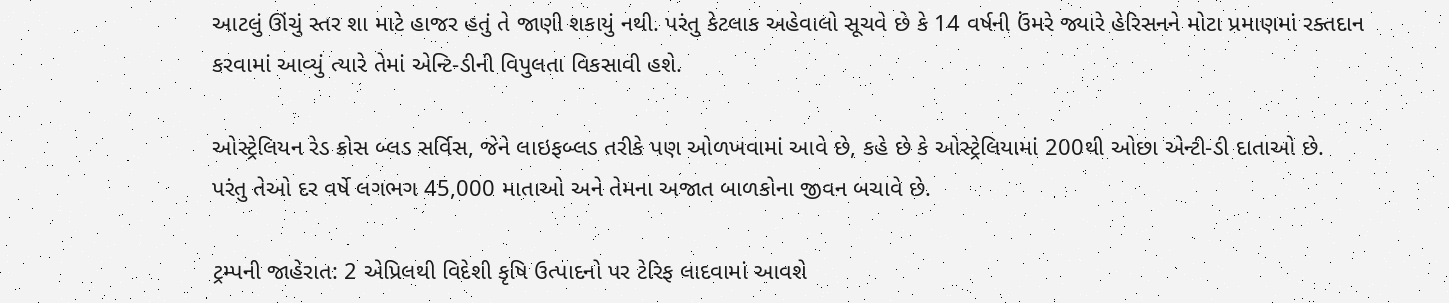આટલું ઊંચું સ્તર શા માટે હાજર હતું તે જાણી શકાયું નથી. પરંતુ કેટલાક અહેવાલો સૂચવે છે કે 14 વર્ષની ઉંમરે જ્યારે હેરિસનને મોટા પ્રમાણમાં રક્તદાન કરવામાં આવ્યું ત્યારે તેમાં એન્ટિ-ડીની વિપુલતા વિકસાવી હશે.

ઓસ્ટ્રેલિયન રેડ ક્રોસ બ્લડ સર્વિસ, જેને લાઇફબ્લડ તરીકે પણ ઓળખવામાં આવે છે, કહે છે કે ઓસ્ટ્રેલિયામાં 200થી ઓછા એન્ટી-ડી દાતાઓ છે. પરંતુ તેઓ દર વર્ષે લગભગ 45,000 માતાઓ અને તેમના અજાત બાળકોના જીવન બચાવે છે.

ટ્રમ્પની જાહેરાત: 2 એપ્રિલથી વિદેશી કૃષિ ઉત્પાદનો પર ટેરિફ લાદવામાં આવશે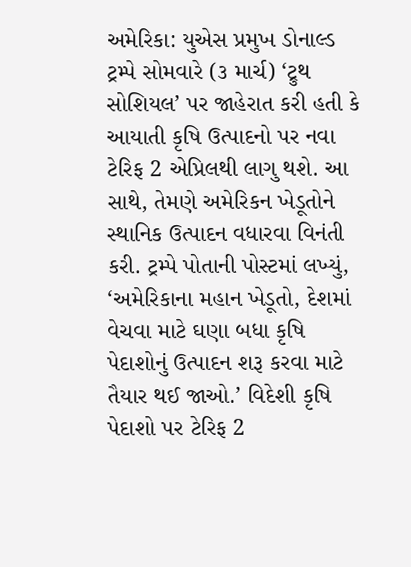અમેરિકા: યુએસ પ્રમુખ ડોનાલ્ડ ટ્રમ્પે સોમવારે (૩ માર્ચ) ‘ટ્રુથ સોશિયલ’ પર જાહેરાત કરી હતી કે આયાતી કૃષિ ઉત્પાદનો પર નવા ટેરિફ 2 એપ્રિલથી લાગુ થશે. આ સાથે, તેમણે અમેરિકન ખેડૂતોને સ્થાનિક ઉત્પાદન વધારવા વિનંતી કરી. ટ્રમ્પે પોતાની પોસ્ટમાં લખ્યું, ‘અમેરિકાના મહાન ખેડૂતો, દેશમાં વેચવા માટે ઘણા બધા કૃષિ પેદાશોનું ઉત્પાદન શરૂ કરવા માટે તૈયાર થઈ જાઓ.’ વિદેશી કૃષિ પેદાશો પર ટેરિફ 2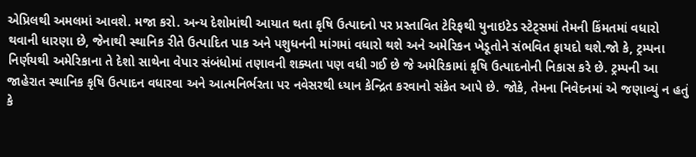એપ્રિલથી અમલમાં આવશે. મજા કરો. અન્ય દેશોમાંથી આયાત થતા કૃષિ ઉત્પાદનો પર પ્રસ્તાવિત ટેરિફથી યુનાઇટેડ સ્ટેટ્સમાં તેમની કિંમતમાં વધારો થવાની ધારણા છે, જેનાથી સ્થાનિક રીતે ઉત્પાદિત પાક અને પશુધનની માંગમાં વધારો થશે અને અમેરિકન ખેડૂતોને સંભવિત ફાયદો થશે.જો કે, ટ્રમ્પના નિર્ણયથી અમેરિકાના તે દેશો સાથેના વેપાર સંબંધોમાં તણાવની શક્યતા પણ વધી ગઈ છે જે અમેરિકામાં કૃષિ ઉત્પાદનોની નિકાસ કરે છે. ટ્રમ્પની આ જાહેરાત સ્થાનિક કૃષિ ઉત્પાદન વધારવા અને આત્મનિર્ભરતા પર નવેસરથી ધ્યાન કેન્દ્રિત કરવાનો સંકેત આપે છે. જોકે, તેમના નિવેદનમાં એ જણાવ્યું ન હતું કે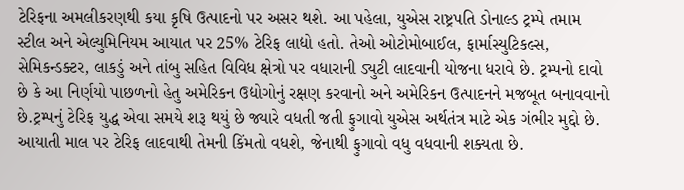ટેરિફના અમલીકરણથી કયા કૃષિ ઉત્પાદનો પર અસર થશે. આ પહેલા, યુએસ રાષ્ટ્રપતિ ડોનાલ્ડ ટ્રમ્પે તમામ સ્ટીલ અને એલ્યુમિનિયમ આયાત પર 25% ટેરિફ લાદ્યો હતો. તેઓ ઓટોમોબાઈલ, ફાર્માસ્યુટિકલ્સ, સેમિકન્ડક્ટર, લાકડું અને તાંબુ સહિત વિવિધ ક્ષેત્રો પર વધારાની ડ્યુટી લાદવાની યોજના ધરાવે છે. ટ્રમ્પનો દાવો છે કે આ નિર્ણયો પાછળનો હેતુ અમેરિકન ઉદ્યોગોનું રક્ષણ કરવાનો અને અમેરિકન ઉત્પાદનને મજબૂત બનાવવાનો છે.ટ્રમ્પનું ટેરિફ યુદ્ધ એવા સમયે શરૂ થયું છે જ્યારે વધતી જતી ફુગાવો યુએસ અર્થતંત્ર માટે એક ગંભીર મુદ્દો છે. આયાતી માલ પર ટેરિફ લાદવાથી તેમની કિંમતો વધશે, જેનાથી ફુગાવો વધુ વધવાની શક્યતા છે.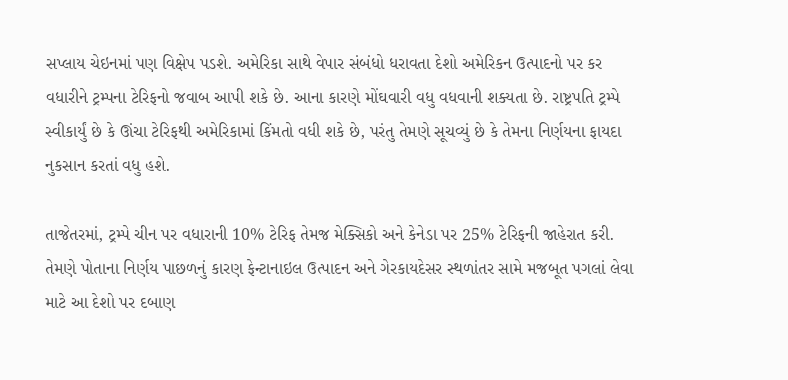સપ્લાય ચેઇનમાં પણ વિક્ષેપ પડશે. અમેરિકા સાથે વેપાર સંબંધો ધરાવતા દેશો અમેરિકન ઉત્પાદનો પર કર વધારીને ટ્રમ્પના ટેરિફનો જવાબ આપી શકે છે. આના કારણે મોંઘવારી વધુ વધવાની શક્યતા છે. રાષ્ટ્રપતિ ટ્રમ્પે સ્વીકાર્યું છે કે ઊંચા ટેરિફથી અમેરિકામાં કિંમતો વધી શકે છે, પરંતુ તેમણે સૂચવ્યું છે કે તેમના નિર્ણયના ફાયદા નુકસાન કરતાં વધુ હશે.

તાજેતરમાં, ટ્રમ્પે ચીન પર વધારાની 10% ટેરિફ તેમજ મેક્સિકો અને કેનેડા પર 25% ટેરિફની જાહેરાત કરી. તેમણે પોતાના નિર્ણય પાછળનું કારણ ફેન્ટાનાઇલ ઉત્પાદન અને ગેરકાયદેસર સ્થળાંતર સામે મજબૂત પગલાં લેવા માટે આ દેશો પર દબાણ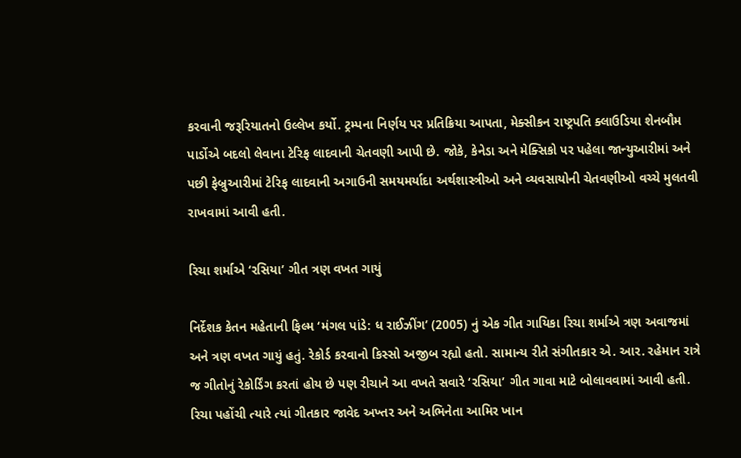કરવાની જરૂરિયાતનો ઉલ્લેખ કર્યો. ટ્રમ્પના નિર્ણય પર પ્રતિક્રિયા આપતા, મેક્સીકન રાષ્ટ્રપતિ ક્લાઉડિયા શેનબૌમ પાર્ડોએ બદલો લેવાના ટેરિફ લાદવાની ચેતવણી આપી છે. જોકે, કેનેડા અને મેક્સિકો પર પહેલા જાન્યુઆરીમાં અને પછી ફેબ્રુઆરીમાં ટેરિફ લાદવાની અગાઉની સમયમર્યાદા અર્થશાસ્ત્રીઓ અને વ્યવસાયોની ચેતવણીઓ વચ્ચે મુલતવી રાખવામાં આવી હતી.

રિચા શર્માએ ‘રસિયા’ ગીત ત્રણ વખત ગાયું

નિર્દેશક કેતન મહેતાની ફિલ્મ ‘મંગલ પાંડે: ધ રાઈઝીંગ’ (2005) નું એક ગીત ગાયિકા રિચા શર્માએ ત્રણ અવાજમાં અને ત્રણ વખત ગાયું હતું. રેકોર્ડ કરવાનો કિસ્સો અજીબ રહ્યો હતો. સામાન્ય રીતે સંગીતકાર એ. આર. રહેમાન રાત્રે જ ગીતોનું રેકોર્ડિંગ કરતાં હોય છે પણ રીચાને આ વખતે સવારે ‘રસિયા’ ગીત ગાવા માટે બોલાવવામાં આવી હતી. રિચા પહોંચી ત્યારે ત્યાં ગીતકાર જાવેદ અખ્તર અને અભિનેતા આમિર ખાન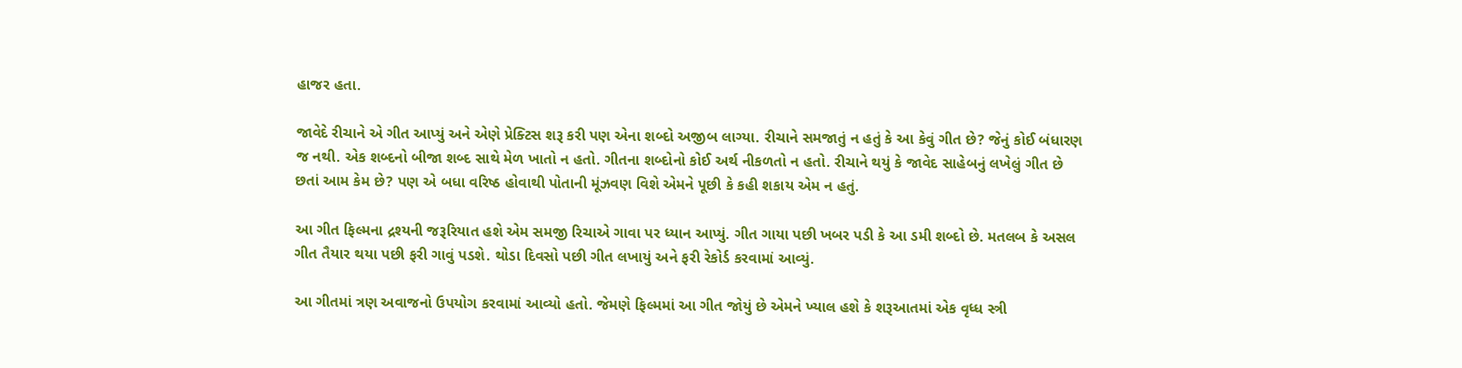હાજર હતા.

જાવેદે રીચાને એ ગીત આપ્યું અને એણે પ્રેક્ટિસ શરૂ કરી પણ એના શબ્દો અજીબ લાગ્યા. રીચાને સમજાતું ન હતું કે આ કેવું ગીત છે? જેનું કોઈ બંધારણ જ નથી. એક શબ્દનો બીજા શબ્દ સાથે મેળ ખાતો ન હતો. ગીતના શબ્દોનો કોઈ અર્થ નીકળતો ન હતો. રીચાને થયું કે જાવેદ સાહેબનું લખેલું ગીત છે છતાં આમ કેમ છે? પણ એ બધા વરિષ્ઠ હોવાથી પોતાની મૂંઝવણ વિશે એમને પૂછી કે કહી શકાય એમ ન હતું.

આ ગીત ફિલ્મના દ્રશ્યની જરૂરિયાત હશે એમ સમજી રિચાએ ગાવા પર ધ્યાન આપ્યું. ગીત ગાયા પછી ખબર પડી કે આ ડમી શબ્દો છે. મતલબ કે અસલ ગીત તૈયાર થયા પછી ફરી ગાવું પડશે. થોડા દિવસો પછી ગીત લખાયું અને ફરી રેકોર્ડ કરવામાં આવ્યું.

આ ગીતમાં ત્રણ અવાજનો ઉપયોગ કરવામાં આવ્યો હતો. જેમણે ફિલ્મમાં આ ગીત જોયું છે એમને ખ્યાલ હશે કે શરૂઆતમાં એક વૃધ્ધ સ્ત્રી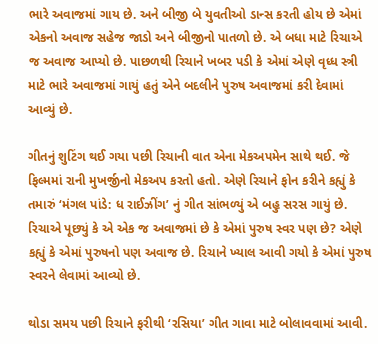ભારે અવાજમાં ગાય છે. અને બીજી બે યુવતીઓ ડાન્સ કરતી હોય છે એમાં એકનો અવાજ સહેજ જાડો અને બીજીનો પાતળો છે. એ બધા માટે રિચાએ જ અવાજ આપ્યો છે. પાછળથી રિચાને ખબર પડી કે એમાં એણે વૃધ્ધ સ્ત્રી માટે ભારે અવાજમાં ગાયું હતું એને બદલીને પુરુષ અવાજમાં કરી દેવામાં આવ્યું છે.

ગીતનું શુટિંગ થઈ ગયા પછી રિચાની વાત એના મેકઅપમેન સાથે થઈ. જે ફિલ્મમાં રાની મુખર્જીનો મેકઅપ કરતો હતો. એણે રિચાને ફોન કરીને કહ્યું કે તમારું ‘મંગલ પાંડે: ધ રાઈઝીંગ’ નું ગીત સાંભળ્યું એ બહુ સરસ ગાયું છે. રિચાએ પૂછ્યું કે એ એક જ અવાજમાં છે કે એમાં પુરુષ સ્વર પણ છે? એણે કહ્યું કે એમાં પુરુષનો પણ અવાજ છે. રિચાને ખ્યાલ આવી ગયો કે એમાં પુરુષ સ્વરને લેવામાં આવ્યો છે.

થોડા સમય પછી રિચાને ફરીથી ‘રસિયા’ ગીત ગાવા માટે બોલાવવામાં આવી.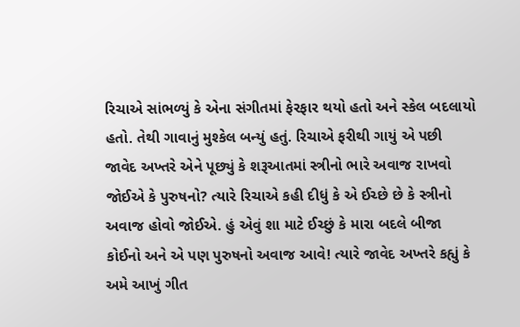રિચાએ સાંભળ્યું કે એના સંગીતમાં ફેરફાર થયો હતો અને સ્કેલ બદલાયો હતો. તેથી ગાવાનું મુશ્કેલ બન્યું હતું. રિચાએ ફરીથી ગાયું એ પછી જાવેદ અખ્તરે એને પૂછ્યું કે શરૂઆતમાં સ્ત્રીનો ભારે અવાજ રાખવો જોઈએ કે પુરુષનો? ત્યારે રિચાએ કહી દીધું કે એ ઈચ્છે છે કે સ્ત્રીનો અવાજ હોવો જોઈએ. હું એવું શા માટે ઈચ્છું કે મારા બદલે બીજા કોઈનો અને એ પણ પુરુષનો અવાજ આવે! ત્યારે જાવેદ અખ્તરે કહ્યું કે અમે આખું ગીત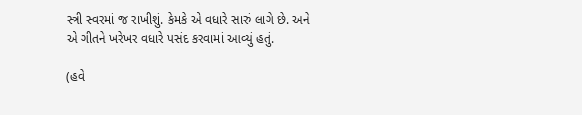સ્ત્રી સ્વરમાં જ રાખીશું. કેમકે એ વધારે સારું લાગે છે. અને એ ગીતને ખરેખર વધારે પસંદ કરવામાં આવ્યું હતું.

(હવે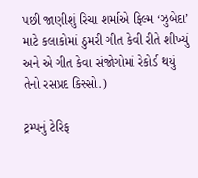પછી જાણીશું રિચા શર્માએ ફિલ્મ ‘ઝુબેદા’ માટે કલાકોમાં ઠુમરી ગીત કેવી રીતે શીખ્યું અને એ ગીત કેવા સંજોગોમાં રેકોર્ડ થયું તેનો રસપ્રદ કિસ્સો.)

ટ્રમ્પનું ટેરિફ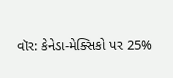વૉર: કેનેડા-મેક્સિકો પર 25%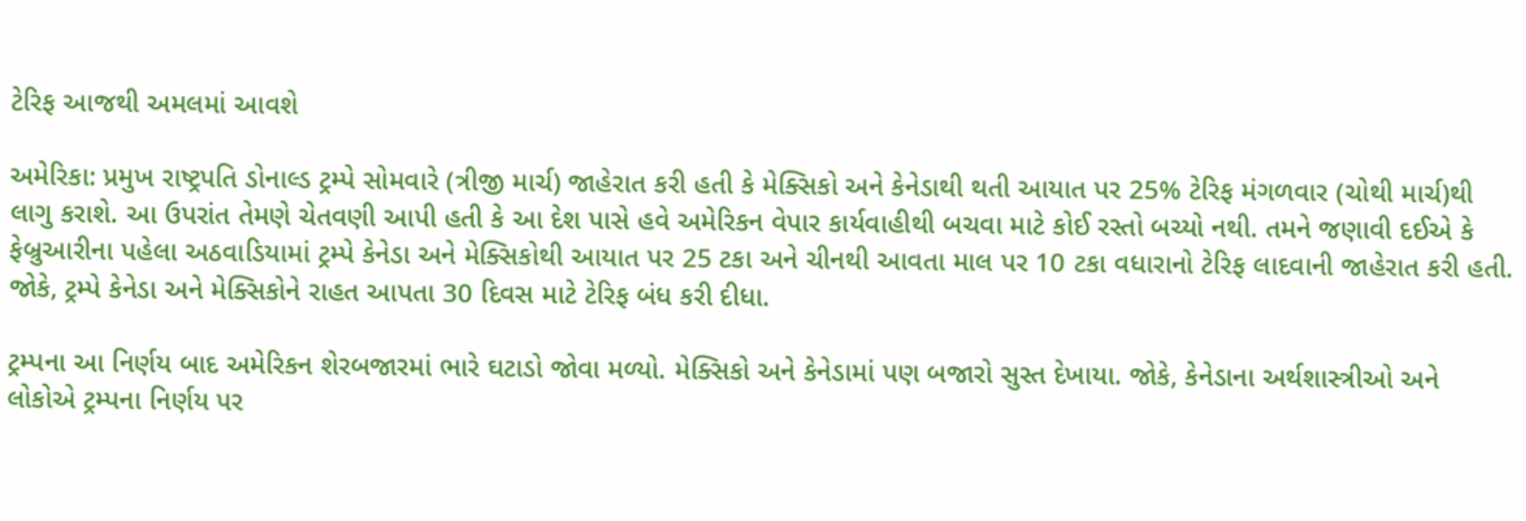ટેરિફ આજથી અમલમાં આવશે

અમેરિકા: પ્રમુખ રાષ્ટ્રપતિ ડોનાલ્ડ ટ્રમ્પે સોમવારે (ત્રીજી માર્ચ) જાહેરાત કરી હતી કે મેક્સિકો અને કેનેડાથી થતી આયાત પર 25% ટેરિફ મંગળવાર (ચોથી માર્ચ)થી લાગુ કરાશે. આ ઉપરાંત તેમણે ચેતવણી આપી હતી કે આ દેશ પાસે હવે અમેરિકન વેપાર કાર્યવાહીથી બચવા માટે કોઈ રસ્તો બચ્યો નથી. તમને જણાવી દઈએ કે ફેબ્રુઆરીના પહેલા અઠવાડિયામાં ટ્રમ્પે કેનેડા અને મેક્સિકોથી આયાત પર 25 ટકા અને ચીનથી આવતા માલ પર 10 ટકા વધારાનો ટેરિફ લાદવાની જાહેરાત કરી હતી. જોકે, ટ્રમ્પે કેનેડા અને મેક્સિકોને રાહત આપતા 30 દિવસ માટે ટેરિફ બંધ કરી દીધા.

ટ્રમ્પના આ નિર્ણય બાદ અમેરિકન શેરબજારમાં ભારે ઘટાડો જોવા મળ્યો. મેક્સિકો અને કેનેડામાં પણ બજારો સુસ્ત દેખાયા. જોકે, કેનેડાના અર્થશાસ્ત્રીઓ અને લોકોએ ટ્રમ્પના નિર્ણય પર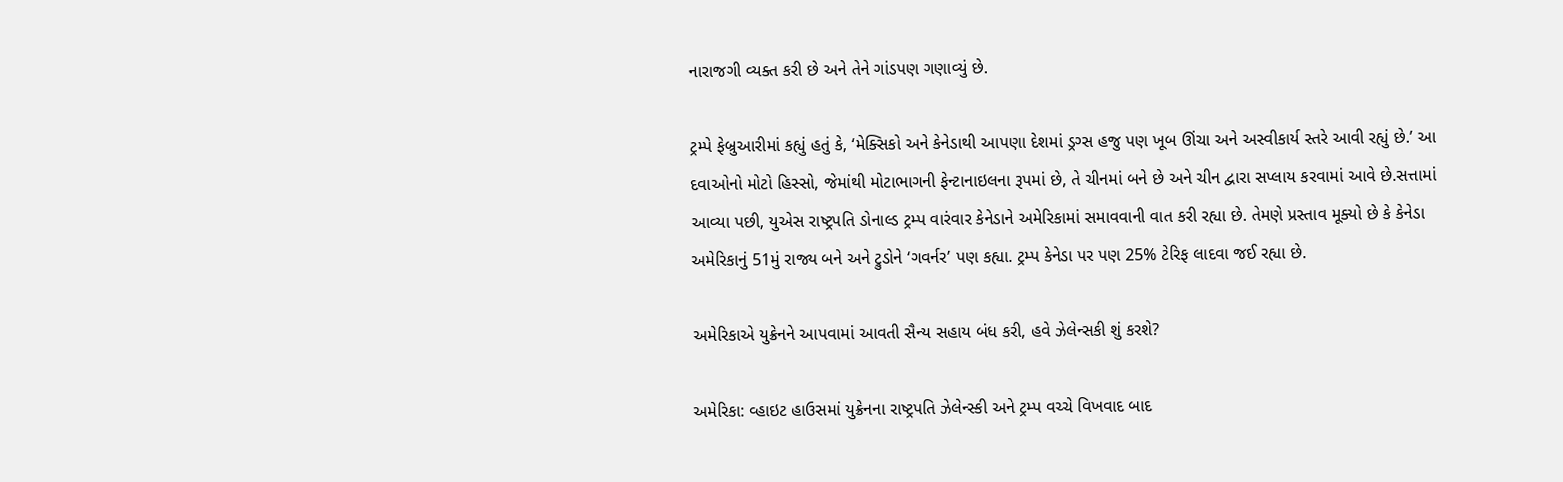નારાજગી વ્યક્ત કરી છે અને તેને ગાંડપણ ગણાવ્યું છે.

ટ્રમ્પે ફેબ્રુઆરીમાં કહ્યું હતું કે, ‘મેક્સિકો અને કેનેડાથી આપણા દેશમાં ડ્રગ્સ હજુ પણ ખૂબ ઊંચા અને અસ્વીકાર્ય સ્તરે આવી રહ્યું છે.’ આ દવાઓનો મોટો હિસ્સો, જેમાંથી મોટાભાગની ફેન્ટાનાઇલના રૂપમાં છે, તે ચીનમાં બને છે અને ચીન દ્વારા સપ્લાય કરવામાં આવે છે.સત્તામાં આવ્યા પછી, યુએસ રાષ્ટ્રપતિ ડોનાલ્ડ ટ્રમ્પ વારંવાર કેનેડાને અમેરિકામાં સમાવવાની વાત કરી રહ્યા છે. તેમણે પ્રસ્તાવ મૂક્યો છે કે કેનેડા અમેરિકાનું 51મું રાજ્ય બને અને ટ્રુડોને ‘ગવર્નર’ પણ કહ્યા. ટ્રમ્પ કેનેડા પર પણ 25% ટેરિફ લાદવા જઈ રહ્યા છે.

અમેરિકાએ યુક્રેનને આપવામાં આવતી સૈન્ય સહાય બંધ કરી, હવે ઝેલેન્સકી શું કરશે?

અમેરિકા: વ્હાઇટ હાઉસમાં યુક્રેનના રાષ્ટ્રપતિ ઝેલેન્સ્કી અને ટ્રમ્પ વચ્ચે વિખવાદ બાદ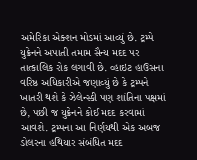અમેરિકા એક્શન મોડમાં આવ્યું છે. ટ્રમ્પે યુક્રેનને અપાતી તમામ સૈન્ય મદદ પર તાત્કાલિક રોક લગાવી છે. વ્હાઇટ હાઉસના વરિષ્ઠ અધિકારીએ જણાવ્યું છે કે ટ્રમ્પને ખાતરી થશે કે ઝેલેન્સ્કી પણ શાંતિના પક્ષમાં છે, પછી જ યુક્રેનને કોઈ મદદ કરવામાં આવશે. ટ્રમ્પના આ નિર્ણયથી એક અબજ ડોલરના હથિયાર સંબંધિત મદદ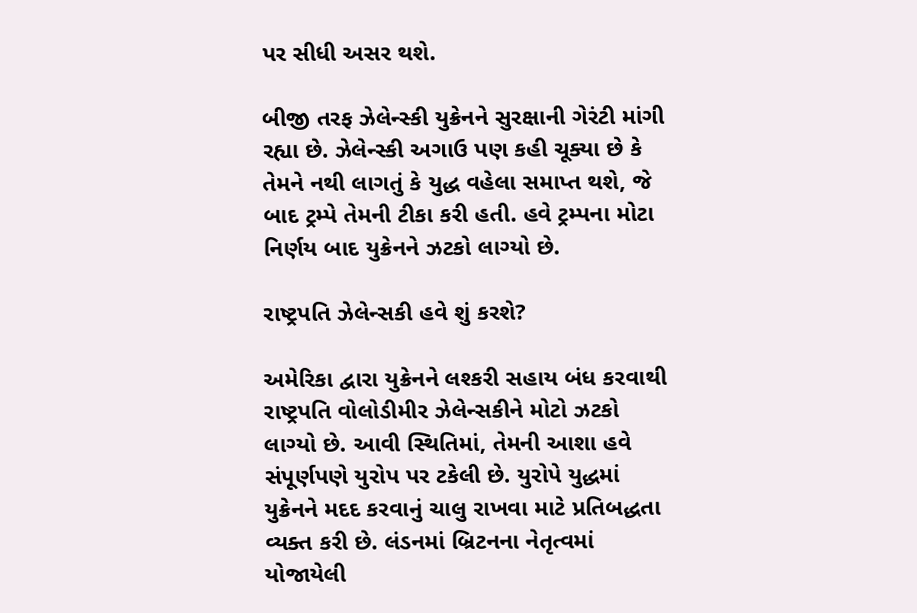પર સીધી અસર થશે.

બીજી તરફ ઝેલેન્સ્કી યુક્રેનને સુરક્ષાની ગેરંટી માંગી રહ્યા છે. ઝેલેન્સ્કી અગાઉ પણ કહી ચૂક્યા છે કે તેમને નથી લાગતું કે યુદ્ધ વહેલા સમાપ્ત થશે, જે બાદ ટ્રમ્પે તેમની ટીકા કરી હતી. હવે ટ્રમ્પના મોટા નિર્ણય બાદ યુક્રેનને ઝટકો લાગ્યો છે.

રાષ્ટ્રપતિ ઝેલેન્સકી હવે શું કરશે?

અમેરિકા દ્વારા યુક્રેનને લશ્કરી સહાય બંધ કરવાથી રાષ્ટ્રપતિ વોલોડીમીર ઝેલેન્સકીને મોટો ઝટકો લાગ્યો છે. આવી સ્થિતિમાં, તેમની આશા હવે સંપૂર્ણપણે યુરોપ પર ટકેલી છે. યુરોપે યુદ્ધમાં યુક્રેનને મદદ કરવાનું ચાલુ રાખવા માટે પ્રતિબદ્ધતા વ્યક્ત કરી છે. લંડનમાં બ્રિટનના નેતૃત્વમાં યોજાયેલી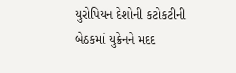યુરોપિયન દેશોની કટોકટીની બેઠકમાં યુક્રેનને મદદ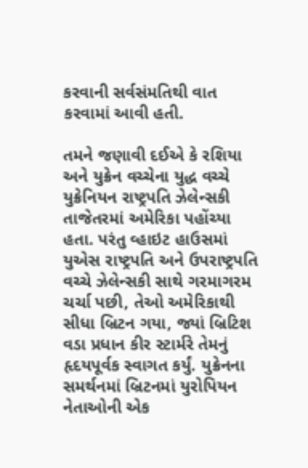કરવાની સર્વસંમતિથી વાત કરવામાં આવી હતી.

તમને જણાવી દઈએ કે રશિયા અને યુક્રેન વચ્ચેના યુદ્ધ વચ્ચે યુક્રેનિયન રાષ્ટ્રપતિ ઝેલેન્સકી તાજેતરમાં અમેરિકા પહોંચ્યા હતા. પરંતુ વ્હાઇટ હાઉસમાં યુએસ રાષ્ટ્રપતિ અને ઉપરાષ્ટ્રપતિ વચ્ચે ઝેલેન્સકી સાથે ગરમાગરમ ચર્ચા પછી, તેઓ અમેરિકાથી સીધા બ્રિટન ગયા, જ્યાં બ્રિટિશ વડા પ્રધાન કીર સ્ટાર્મરે તેમનું હૃદયપૂર્વક સ્વાગત કર્યું. યુક્રેનના સમર્થનમાં બ્રિટનમાં યુરોપિયન નેતાઓની એક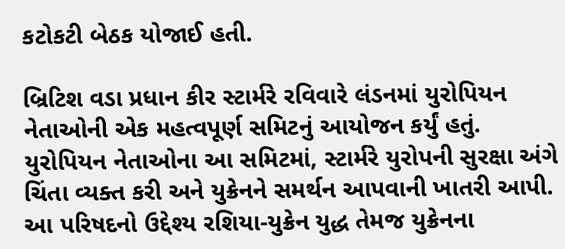કટોકટી બેઠક યોજાઈ હતી.

બ્રિટિશ વડા પ્રધાન કીર સ્ટાર્મરે રવિવારે લંડનમાં યુરોપિયન નેતાઓની એક મહત્વપૂર્ણ સમિટનું આયોજન કર્યું હતું. યુરોપિયન નેતાઓના આ સમિટમાં, સ્ટાર્મરે યુરોપની સુરક્ષા અંગે ચિંતા વ્યક્ત કરી અને યુક્રેનને સમર્થન આપવાની ખાતરી આપી. આ પરિષદનો ઉદ્દેશ્ય રશિયા-યુક્રેન યુદ્ધ તેમજ યુક્રેનના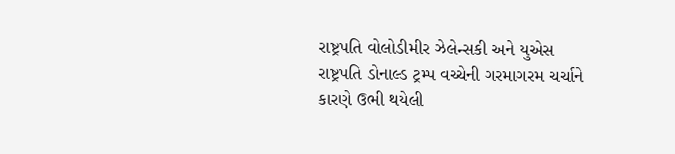રાષ્ટ્રપતિ વોલોડીમીર ઝેલેન્સકી અને યુએસ રાષ્ટ્રપતિ ડોનાલ્ડ ટ્રમ્પ વચ્ચેની ગરમાગરમ ચર્ચાને કારણે ઉભી થયેલી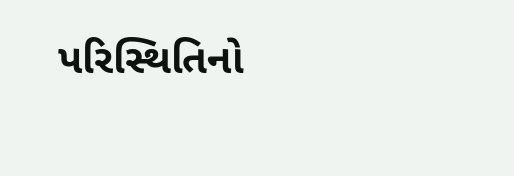પરિસ્થિતિનો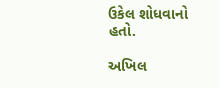ઉકેલ શોધવાનો હતો.

અખિલ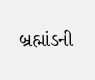બ્રહ્માંડની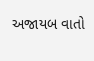અજાયબ વાતો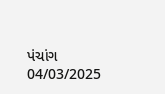પંચાંગ 04/03/2025